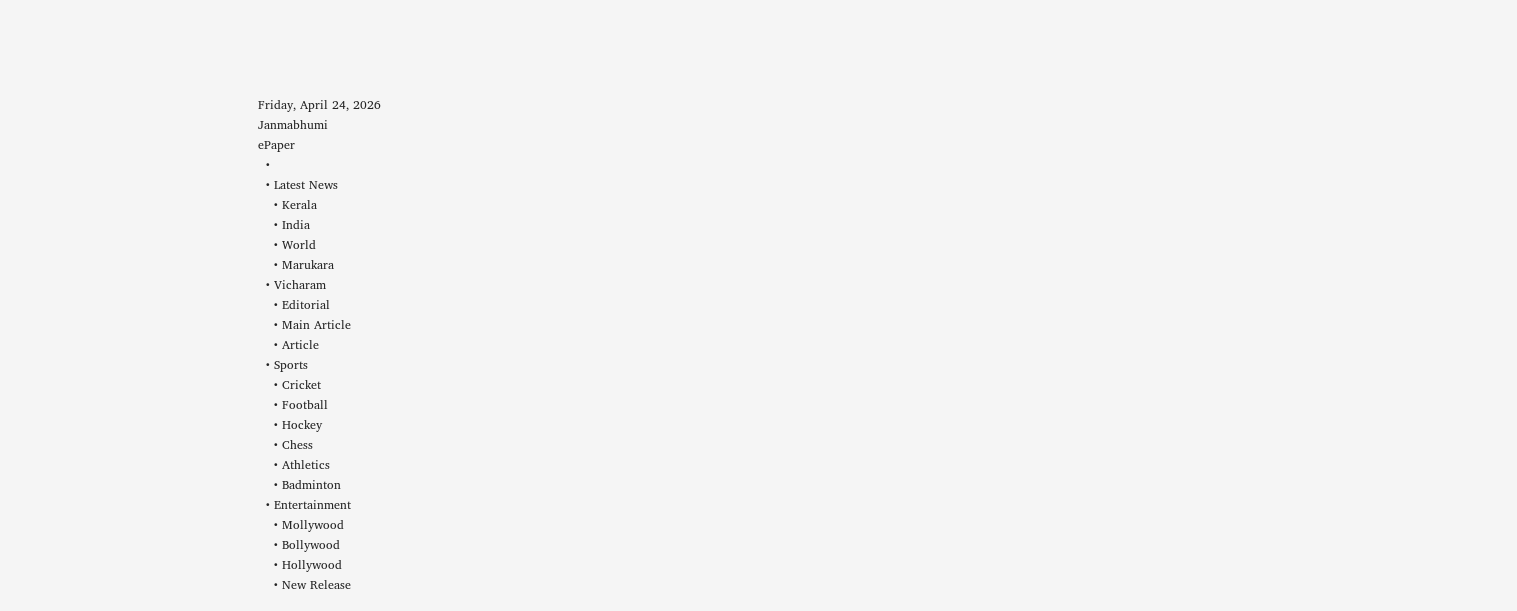Friday, April 24, 2026
Janmabhumi
ePaper
  •
  • Latest News
    • Kerala
    • India
    • World
    • Marukara
  • Vicharam
    • Editorial
    • Main Article
    • Article
  • Sports
    • Cricket
    • Football
    • Hockey
    • Chess
    • Athletics
    • Badminton
  • Entertainment
    • Mollywood
    • Bollywood
    • Hollywood
    • New Release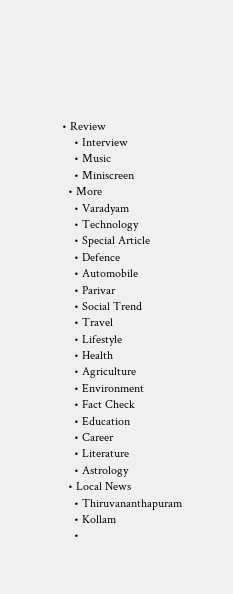• Review
    • Interview
    • Music
    • Miniscreen
  • More
    • Varadyam
    • Technology
    • Special Article
    • Defence
    • Automobile
    • Parivar
    • Social Trend
    • Travel
    • Lifestyle
    • Health
    • Agriculture
    • Environment
    • Fact Check
    • Education
    • Career
    • Literature
    • Astrology
  • Local News
    • Thiruvananthapuram
    • Kollam
    •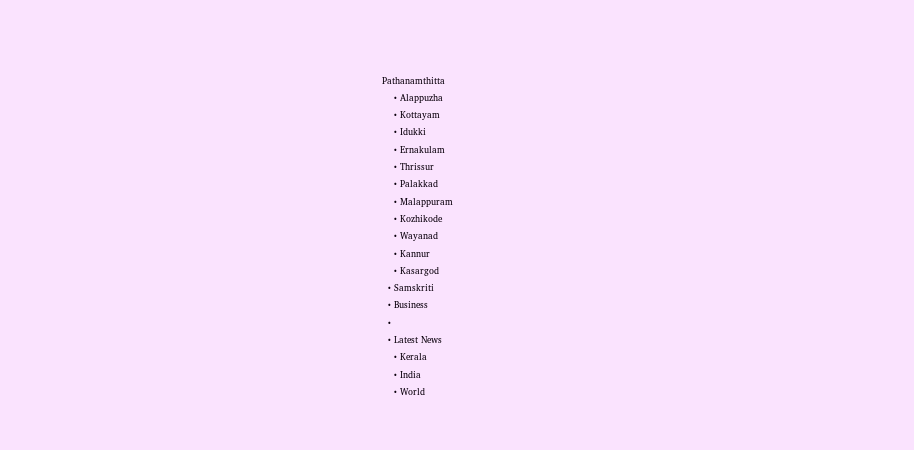Pathanamthitta
    • Alappuzha
    • Kottayam
    • Idukki
    • Ernakulam
    • Thrissur
    • Palakkad
    • Malappuram
    • Kozhikode
    • Wayanad
    • Kannur
    • Kasargod
  • Samskriti
  • Business
  •
  • Latest News
    • Kerala
    • India
    • World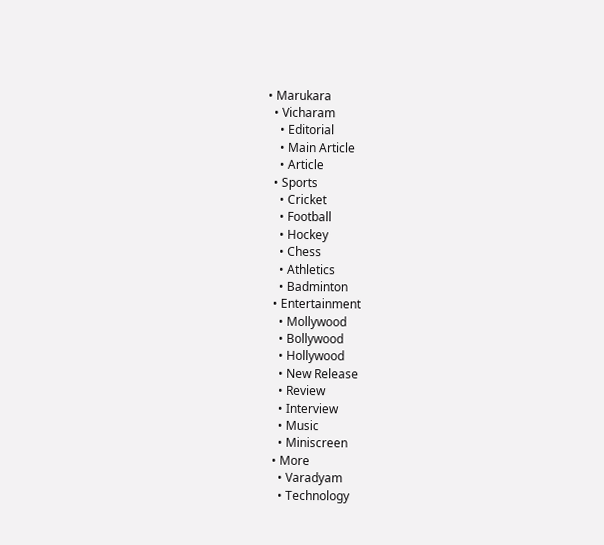• Marukara
  • Vicharam
    • Editorial
    • Main Article
    • Article
  • Sports
    • Cricket
    • Football
    • Hockey
    • Chess
    • Athletics
    • Badminton
  • Entertainment
    • Mollywood
    • Bollywood
    • Hollywood
    • New Release
    • Review
    • Interview
    • Music
    • Miniscreen
  • More
    • Varadyam
    • Technology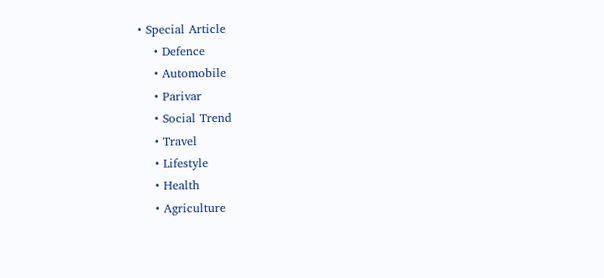• Special Article
    • Defence
    • Automobile
    • Parivar
    • Social Trend
    • Travel
    • Lifestyle
    • Health
    • Agriculture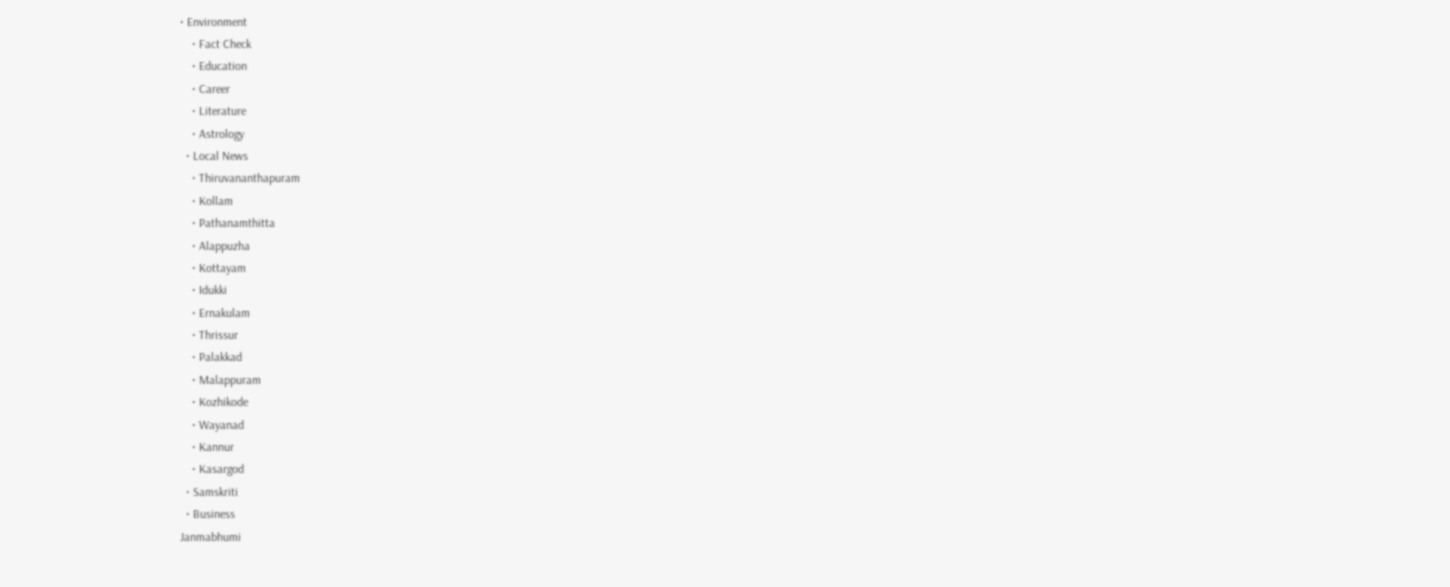• Environment
    • Fact Check
    • Education
    • Career
    • Literature
    • Astrology
  • Local News
    • Thiruvananthapuram
    • Kollam
    • Pathanamthitta
    • Alappuzha
    • Kottayam
    • Idukki
    • Ernakulam
    • Thrissur
    • Palakkad
    • Malappuram
    • Kozhikode
    • Wayanad
    • Kannur
    • Kasargod
  • Samskriti
  • Business
Janmabhumi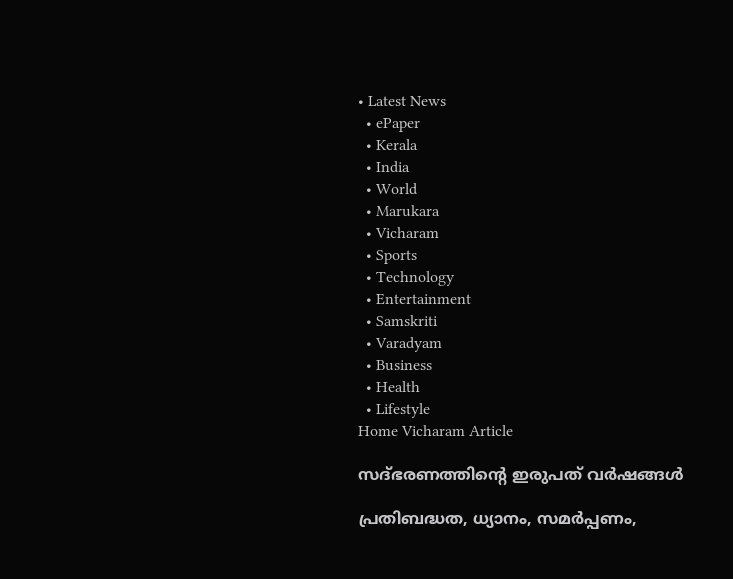• Latest News
  • ePaper
  • Kerala
  • India
  • World
  • Marukara
  • Vicharam
  • Sports
  • Technology
  • Entertainment
  • Samskriti
  • Varadyam
  • Business
  • Health
  • Lifestyle
Home Vicharam Article

സദ്ഭരണത്തിന്റെ ഇരുപത് വര്‍ഷങ്ങള്‍

പ്രതിബദ്ധത, ധ്യാനം, സമര്‍പ്പണം,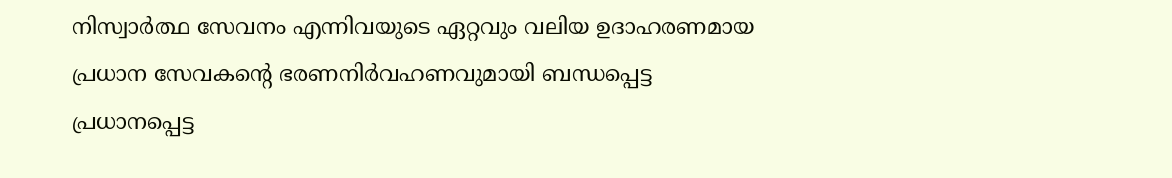നിസ്വാര്‍ത്ഥ സേവനം എന്നിവയുടെ ഏറ്റവും വലിയ ഉദാഹരണമായ പ്രധാന സേവകന്റെ ഭരണനിര്‍വഹണവുമായി ബന്ധപ്പെട്ട പ്രധാനപ്പെട്ട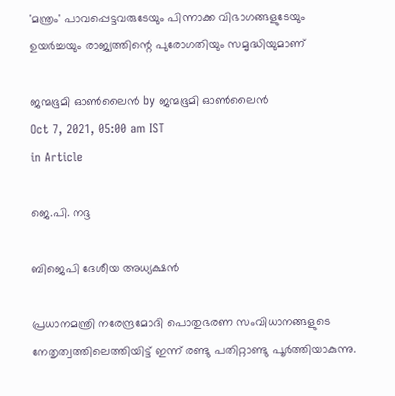'മന്ത്രം' പാവപ്പെട്ടവരുടേയും പിന്നാക്ക വിഭാഗങ്ങളുടേയും ഉയര്‍ച്ചയും രാജ്യത്തിന്റെ പുരോഗതിയും സമൃദ്ധിയുമാണ്

ജന്മഭൂമി ഓണ്‍ലൈന്‍ by ജന്മഭൂമി ഓണ്‍ലൈന്‍
Oct 7, 2021, 05:00 am IST
in Article

ജെ.പി. നദ്ദ

ബിജെപി ദേശീയ അധ്യക്ഷന്‍

പ്രധാനമന്ത്രി നരേന്ദ്രമോദി പൊതുഭരണ സംവിധാനങ്ങളുടെ നേതൃത്വത്തിലെത്തിയിട്ട് ഇന്ന് രണ്ടു പതിറ്റാണ്ടു പൂര്‍ത്തിയാകുന്നു.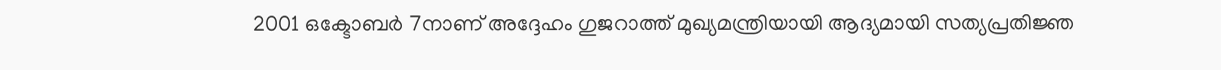2001 ഒക്ടോബര്‍ 7നാണ് അദ്ദേഹം ഗുജറാത്ത് മുഖ്യമന്ത്രിയായി ആദ്യമായി സത്യപ്രതിജ്ഞ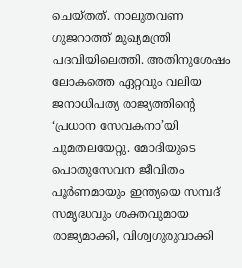ചെയ്തത്. നാലുതവണ ഗുജറാത്ത് മുഖ്യമന്ത്രി പദവിയിലെത്തി. അതിനുശേഷം ലോകത്തെ ഏറ്റവും വലിയ ജനാധിപത്യ രാജ്യത്തിന്റെ ‘പ്രധാന സേവകനാ’യി ചുമതലയേറ്റു. മോദിയുടെ പൊതുസേവന ജീവിതം പൂര്‍ണമായും ഇന്ത്യയെ സമ്പദ് സമൃദ്ധവും ശക്തവുമായ രാജ്യമാക്കി, വിശ്വഗുരുവാക്കി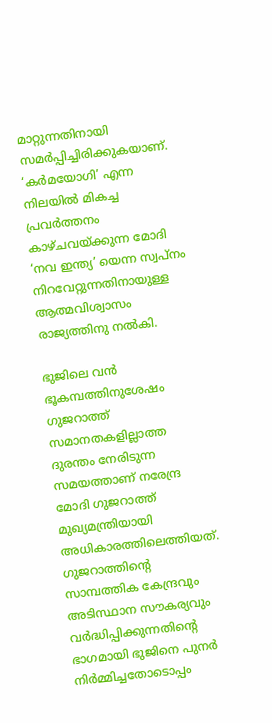മാറ്റുന്നതിനായി സമര്‍പ്പിച്ചിരിക്കുകയാണ്.  ‘കര്‍മയോഗി’ എന്ന നിലയില്‍ മികച്ച പ്രവര്‍ത്തനം കാഴ്ചവയ്‌ക്കുന്ന മോദി  ‘നവ ഇന്ത്യ’ യെന്ന സ്വപ്നം നിറവേറ്റുന്നതിനായുള്ള ആത്മവിശ്വാസം രാജ്യത്തിനു നല്‍കി.

ഭുജിലെ വന്‍ ഭൂകമ്പത്തിനുശേഷം ഗുജറാത്ത് സമാനതകളില്ലാത്ത ദുരന്തം നേരിടുന്ന സമയത്താണ് നരേന്ദ്ര മോദി ഗുജറാത്ത് മുഖ്യമന്ത്രിയായി  അധികാരത്തിലെത്തിയത്. ഗുജറാത്തിന്റെ സാമ്പത്തിക കേന്ദ്രവും അടിസ്ഥാന സൗകര്യവും വര്‍ദ്ധിപ്പിക്കുന്നതിന്റെ ഭാഗമായി ഭുജിനെ പുനര്‍ നിര്‍മ്മിച്ചതോടൊപ്പം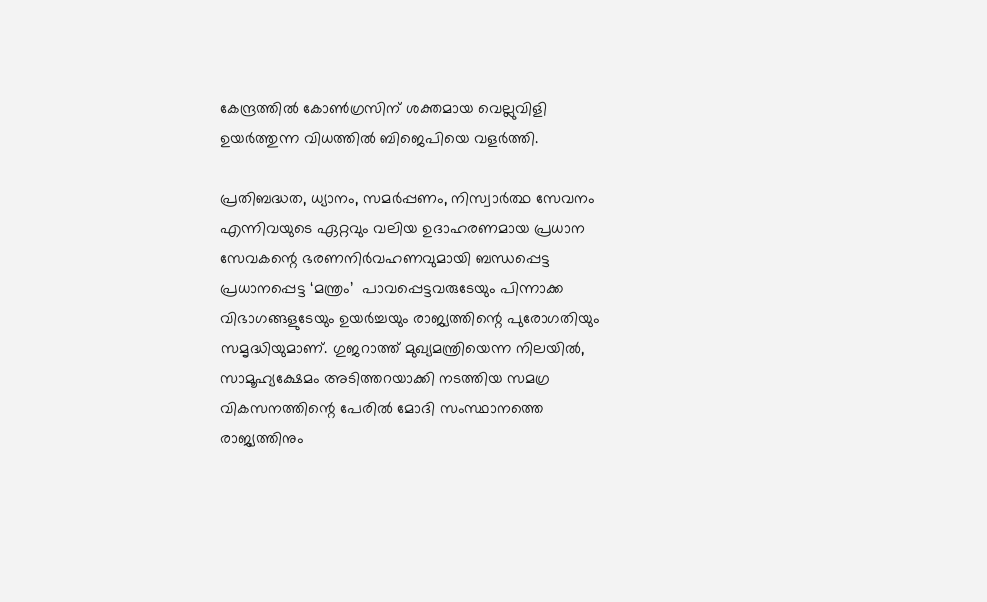കേന്ദ്രത്തില്‍ കോണ്‍ഗ്രസിന് ശക്തമായ വെല്ലുവിളി ഉയര്‍ത്തുന്ന വിധത്തില്‍ ബിജെപിയെ വളര്‍ത്തി.

പ്രതിബദ്ധത, ധ്യാനം, സമര്‍പ്പണം, നിസ്വാര്‍ത്ഥ സേവനം എന്നിവയുടെ ഏറ്റവും വലിയ ഉദാഹരണമായ പ്രധാന സേവകന്റെ ഭരണനിര്‍വഹണവുമായി ബന്ധപ്പെട്ട പ്രധാനപ്പെട്ട ‘മന്ത്രം’  പാവപ്പെട്ടവരുടേയും പിന്നാക്ക വിഭാഗങ്ങളുടേയും ഉയര്‍ച്ചയും രാജ്യത്തിന്റെ പുരോഗതിയും സമൃദ്ധിയുമാണ്. ഗുജറാത്ത് മുഖ്യമന്ത്രിയെന്ന നിലയില്‍, സാമൂഹ്യക്ഷേമം അടിത്തറയാക്കി നടത്തിയ സമഗ്ര വികസനത്തിന്റെ പേരില്‍ മോദി സംസ്ഥാനത്തെ രാജ്യത്തിനും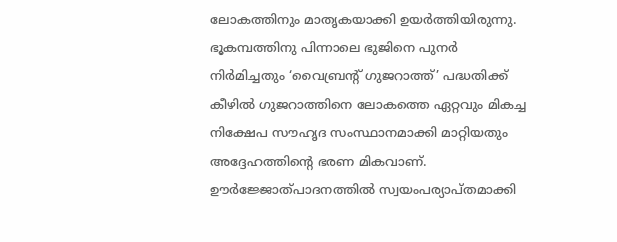ലോകത്തിനും മാതൃകയാക്കി ഉയര്‍ത്തിയിരുന്നു. ഭൂകമ്പത്തിനു പിന്നാലെ ഭുജിനെ പുനര്‍ നിര്‍മിച്ചതും ‘വൈബ്രന്റ് ഗുജറാത്ത്’ പദ്ധതിക്ക് കീഴില്‍ ഗുജറാത്തിനെ ലോകത്തെ ഏറ്റവും മികച്ച നിക്ഷേപ സൗഹൃദ സംസ്ഥാനമാക്കി മാറ്റിയതും അദ്ദേഹത്തിന്റെ ഭരണ മികവാണ്.  ഊര്‍ജ്ജോത്പാദനത്തില്‍ സ്വയംപര്യാപ്തമാക്കി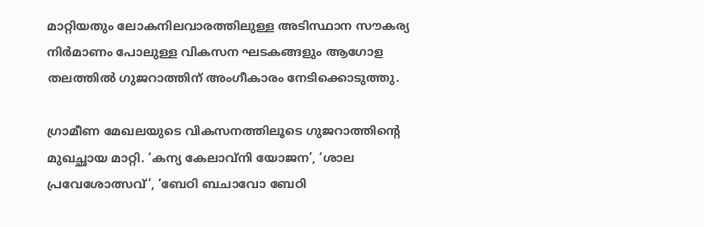മാറ്റിയതും ലോകനിലവാരത്തിലുള്ള അടിസ്ഥാന സൗകര്യ നിര്‍മാണം പോലുള്ള വികസന ഘടകങ്ങളും ആഗോള തലത്തില്‍ ഗുജറാത്തിന് അംഗീകാരം നേടിക്കൊടുത്തു.

ഗ്രാമീണ മേഖലയുടെ വികസനത്തിലൂടെ ഗുജറാത്തിന്റെ മുഖച്ഛായ മാറ്റി. ‘കന്യ കേലാവ്‌നി യോജന’, ‘ശാല പ്രവേശോത്സവ്’, ‘ബേഠി ബചാവോ ബേഠി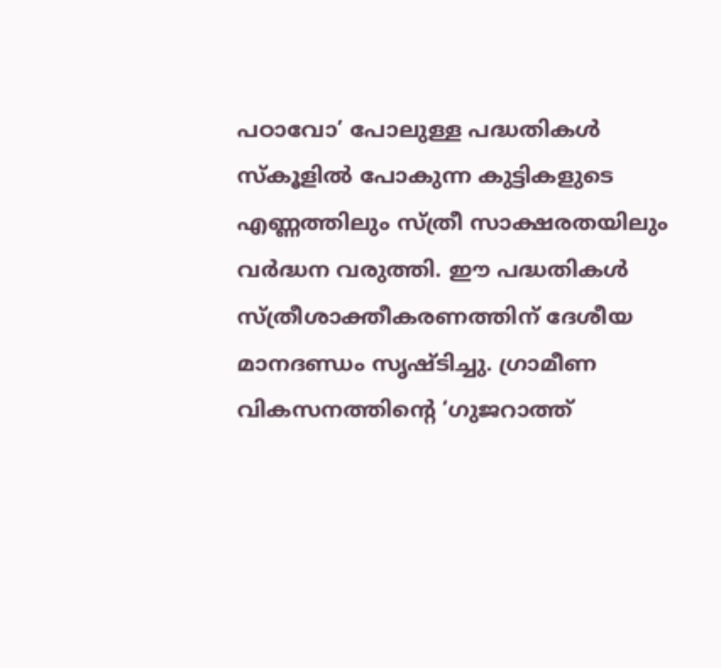പഠാവോ’ പോലുള്ള പദ്ധതികള്‍ സ്‌കൂളില്‍ പോകുന്ന കുട്ടികളുടെ എണ്ണത്തിലും സ്ത്രീ സാക്ഷരതയിലും വര്‍ദ്ധന വരുത്തി. ഈ പദ്ധതികള്‍ സ്ത്രീശാക്തീകരണത്തിന് ദേശീയ മാനദണ്ഡം സൃഷ്ടിച്ചു. ഗ്രാമീണ വികസനത്തിന്റെ ‘ഗുജറാത്ത്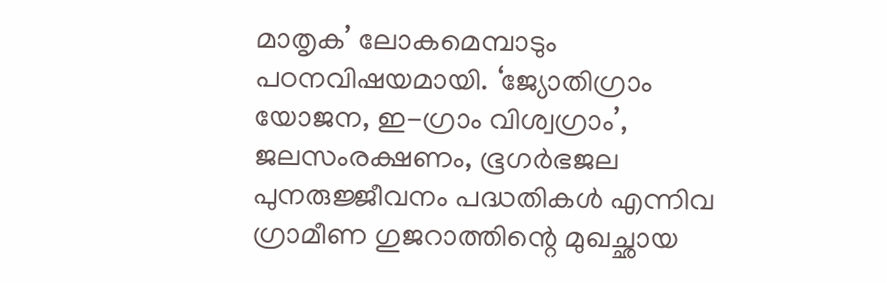മാതൃക’ ലോകമെമ്പാടും പഠനവിഷയമായി. ‘ജ്യോതിഗ്രാം യോജന, ഇ-ഗ്രാം വിശ്വഗ്രാം’, ജലസംരക്ഷണം, ഭൂഗര്‍ഭജല പുനരുജ്ജീവനം പദ്ധതികള്‍ എന്നിവ ഗ്രാമീണ ഗുജറാത്തിന്റെ മുഖച്ഛായ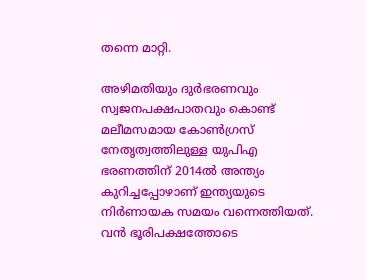തന്നെ മാറ്റി.

അഴിമതിയും ദുര്‍ഭരണവും സ്വജനപക്ഷപാതവും കൊണ്ട് മലീമസമായ കോണ്‍ഗ്രസ് നേതൃത്വത്തിലുള്ള യുപിഎ ഭരണത്തിന് 2014ല്‍ അന്ത്യം കുറിച്ചപ്പോഴാണ് ഇന്ത്യയുടെ നിര്‍ണായക സമയം വന്നെത്തിയത്.  വന്‍ ഭൂരിപക്ഷത്തോടെ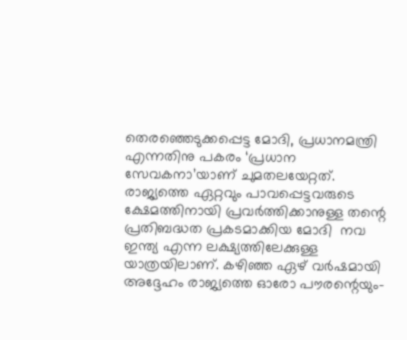തെരഞ്ഞെടുക്കപ്പെട്ട മോദി, പ്രധാനമന്ത്രി എന്നതിനു പകരം ‘പ്രധാന സേവകനാ’യാണ് ചുമതലയേറ്റത്. രാജ്യത്തെ ഏറ്റവും പാവപ്പെട്ടവരുടെ ക്ഷേമത്തിനായി പ്രവര്‍ത്തിക്കാനുള്ള തന്റെ പ്രതിബദ്ധത പ്രകടമാക്കിയ മോദി  നവ ഇന്ത്യ എന്ന ലക്ഷ്യത്തിലേക്കുള്ള യാത്രയിലാണ്. കഴിഞ്ഞ ഏഴ് വര്‍ഷമായി അദ്ദേഹം രാജ്യത്തെ ഓരോ പൗരന്റെയും-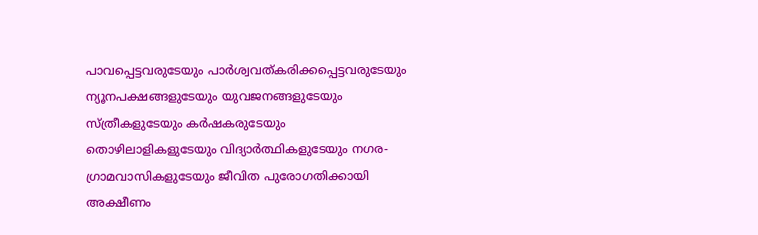പാവപ്പെട്ടവരുടേയും പാര്‍ശ്വവത്കരിക്കപ്പെട്ടവരുടേയും ന്യൂനപക്ഷങ്ങളുടേയും യുവജനങ്ങളുടേയും സ്ത്രീകളുടേയും കര്‍ഷകരുടേയും തൊഴിലാളികളുടേയും വിദ്യാര്‍ത്ഥികളുടേയും നഗര-ഗ്രാമവാസികളുടേയും ജീവിത പുരോഗതിക്കായി അക്ഷീണം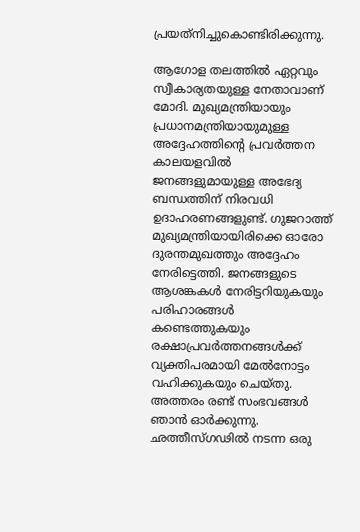പ്രയത്‌നിച്ചുകൊണ്ടിരിക്കുന്നു.

ആഗോള തലത്തില്‍ ഏറ്റവും സ്വീകാര്യതയുള്ള നേതാവാണ് മോദി. മുഖ്യമന്ത്രിയായും പ്രധാനമന്ത്രിയായുമുള്ള അദ്ദേഹത്തിന്റെ പ്രവര്‍ത്തന കാലയളവില്‍ ജനങ്ങളുമായുള്ള അഭേദ്യ ബന്ധത്തിന് നിരവധി ഉദാഹരണങ്ങളുണ്ട്. ഗുജറാത്ത് മുഖ്യമന്ത്രിയായിരിക്കെ ഓരോ ദുരന്തമുഖത്തും അദ്ദേഹം നേരിട്ടെത്തി. ജനങ്ങളുടെ ആശങ്കകള്‍ നേരിട്ടറിയുകയും പരിഹാരങ്ങള്‍ കണ്ടെത്തുകയും രക്ഷാപ്രവര്‍ത്തനങ്ങള്‍ക്ക് വ്യക്തിപരമായി മേല്‍നോട്ടം വഹിക്കുകയും ചെയ്തു. അത്തരം രണ്ട് സംഭവങ്ങള്‍ ഞാന്‍ ഓര്‍ക്കുന്നു. ഛത്തീസ്ഗഢില്‍ നടന്ന ഒരു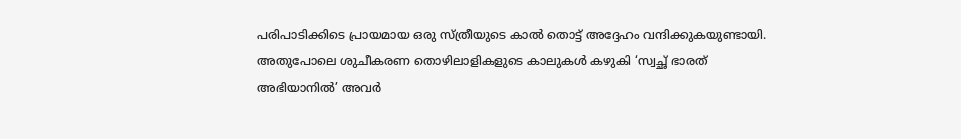പരിപാടിക്കിടെ പ്രായമായ ഒരു സ്ത്രീയുടെ കാല്‍ തൊട്ട് അദ്ദേഹം വന്ദിക്കുകയുണ്ടായി. അതുപോലെ ശുചീകരണ തൊഴിലാളികളുടെ കാലുകള്‍ കഴുകി ‘സ്വച്ഛ് ഭാരത് അഭിയാനില്‍’ അവര്‍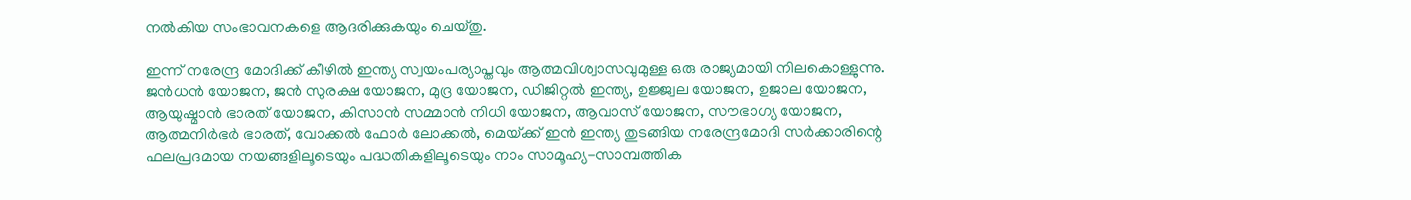നല്‍കിയ സംഭാവനകളെ ആദരിക്കുകയും ചെയ്തു.

ഇന്ന് നരേന്ദ്ര മോദിക്ക് കീഴില്‍ ഇന്ത്യ സ്വയംപര്യാപ്തവും ആത്മവിശ്വാസവുമുള്ള ഒരു രാജ്യമായി നിലകൊള്ളുന്നു. ജന്‍ധന്‍ യോജന, ജന്‍ സുരക്ഷ യോജന, മുദ്ര യോജന, ഡിജിറ്റല്‍ ഇന്ത്യ, ഉജ്ജ്വല യോജന, ഉജാല യോജന, ആയുഷ്മാന്‍ ഭാരത് യോജന, കിസാന്‍ സമ്മാന്‍ നിധി യോജന, ആവാസ് യോജന, സൗഭാഗ്യ യോജന, ആത്മനിര്‍ഭര്‍ ഭാരത്, വോക്കല്‍ ഫോര്‍ ലോക്കല്‍, മെയ്‌ക്ക് ഇന്‍ ഇന്ത്യ തുടങ്ങിയ നരേന്ദ്രമോദി സര്‍ക്കാരിന്റെ ഫലപ്രദമായ നയങ്ങളിലൂടെയും പദ്ധതികളിലൂടെയും നാം സാമൂഹ്യ-സാമ്പത്തിക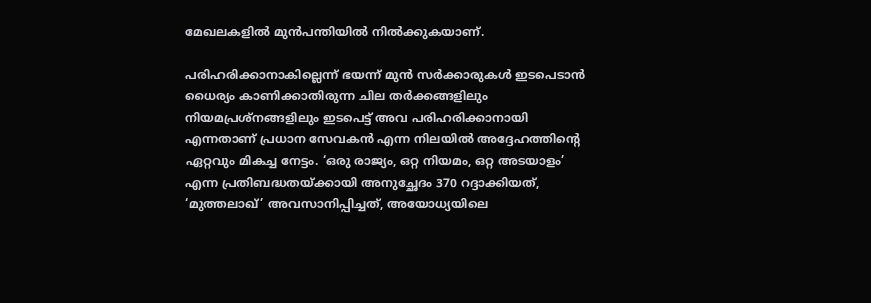മേഖലകളില്‍ മുന്‍പന്തിയില്‍ നില്‍ക്കുകയാണ്.

പരിഹരിക്കാനാകില്ലെന്ന് ഭയന്ന് മുന്‍ സര്‍ക്കാരുകള്‍ ഇടപെടാന്‍ ധൈര്യം കാണിക്കാതിരുന്ന ചില തര്‍ക്കങ്ങളിലും നിയമപ്രശ്‌നങ്ങളിലും ഇടപെട്ട് അവ പരിഹരിക്കാനായി എന്നതാണ് പ്രധാന സേവകന്‍ എന്ന നിലയില്‍ അദ്ദേഹത്തിന്റെ ഏറ്റവും മികച്ച നേട്ടം. ‘ഒരു രാജ്യം, ഒറ്റ നിയമം, ഒറ്റ അടയാളം’ എന്ന പ്രതിബദ്ധതയ്‌ക്കായി അനുച്ഛേദം 370 റദ്ദാക്കിയത്, ‘മുത്തലാഖ്’ അവസാനിപ്പിച്ചത്, അയോധ്യയിലെ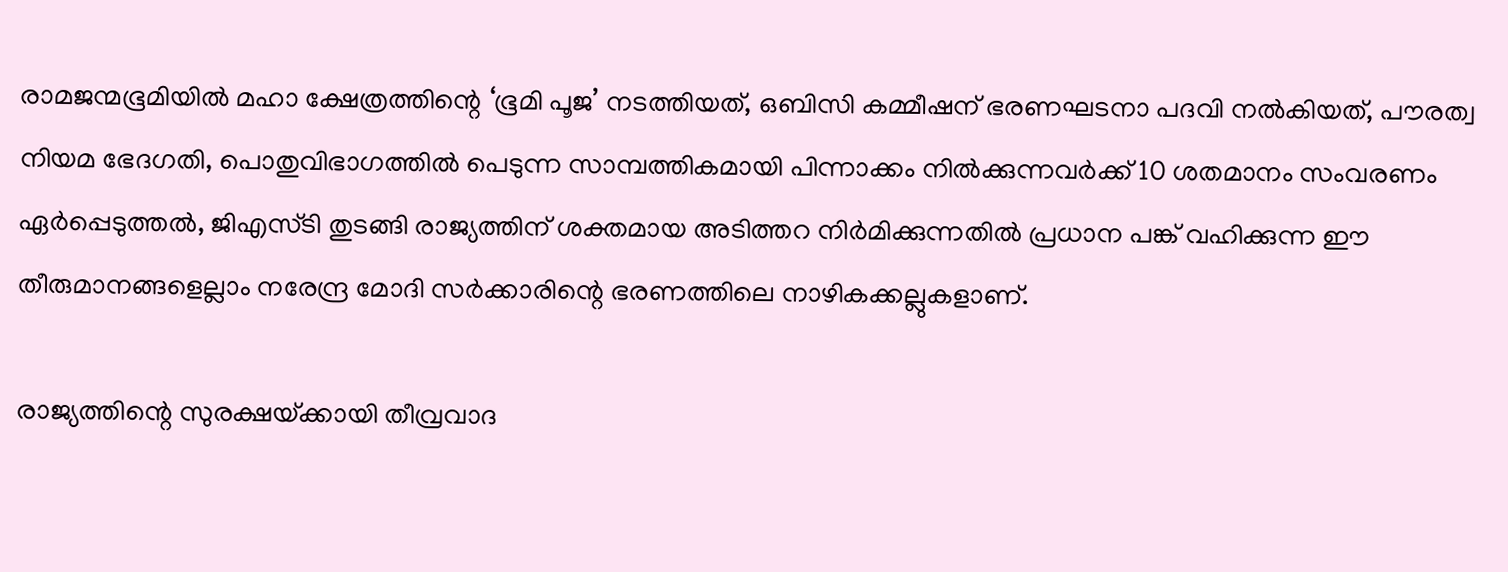രാമജന്മഭൂമിയില്‍ മഹാ ക്ഷേത്രത്തിന്റെ ‘ഭൂമി പൂജ’ നടത്തിയത്, ഒബിസി കമ്മീഷന് ഭരണഘടനാ പദവി നല്‍കിയത്, പൗരത്വ നിയമ ഭേദഗതി, പൊതുവിഭാഗത്തില്‍ പെടുന്ന സാമ്പത്തികമായി പിന്നാക്കം നില്‍ക്കുന്നവര്‍ക്ക് 10 ശതമാനം സംവരണം ഏര്‍പ്പെടുത്തല്‍, ജിഎസ്ടി തുടങ്ങി രാജ്യത്തിന് ശക്തമായ അടിത്തറ നിര്‍മിക്കുന്നതില്‍ പ്രധാന പങ്ക് വഹിക്കുന്ന ഈ തീരുമാനങ്ങളെല്ലാം നരേന്ദ്ര മോദി സര്‍ക്കാരിന്റെ ഭരണത്തിലെ നാഴികക്കല്ലുകളാണ്.

രാജ്യത്തിന്റെ സുരക്ഷയ്‌ക്കായി തീവ്രവാദ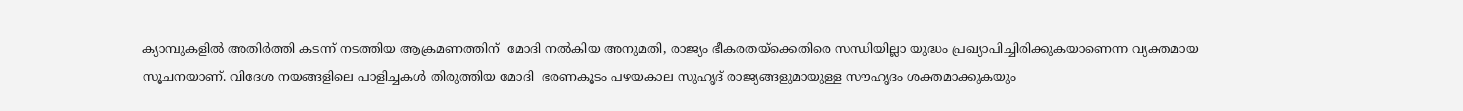ക്യാമ്പുകളില്‍ അതിര്‍ത്തി കടന്ന് നടത്തിയ ആക്രമണത്തിന്  മോദി നല്‍കിയ അനുമതി, രാജ്യം ഭീകരതയ്‌ക്കെതിരെ സന്ധിയില്ലാ യുദ്ധം പ്രഖ്യാപിച്ചിരിക്കുകയാണെന്ന വ്യക്തമായ സൂചനയാണ്. വിദേശ നയങ്ങളിലെ പാളിച്ചകള്‍ തിരുത്തിയ മോദി  ഭരണകൂടം പഴയകാല സുഹൃദ് രാജ്യങ്ങളുമായുള്ള സൗഹൃദം ശക്തമാക്കുകയും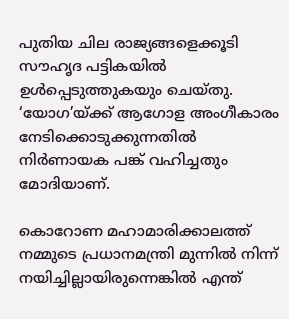പുതിയ ചില രാജ്യങ്ങളെക്കൂടി സൗഹൃദ പട്ടികയില്‍ ഉള്‍പ്പെടുത്തുകയും ചെയ്തു. ‘യോഗ’യ്‌ക്ക് ആഗോള അംഗീകാരം നേടിക്കൊടുക്കുന്നതില്‍ നിര്‍ണായക പങ്ക് വഹിച്ചതും മോദിയാണ്.

കൊറോണ മഹാമാരിക്കാലത്ത് നമ്മുടെ പ്രധാനമന്ത്രി മുന്നില്‍ നിന്ന് നയിച്ചില്ലായിരുന്നെങ്കില്‍ എന്ത്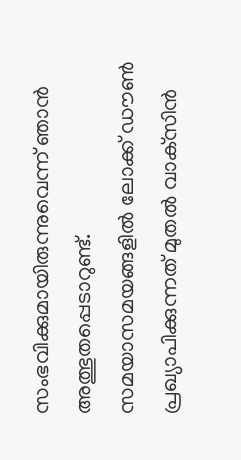സംഭവിക്കുമായിരുന്നുവെന്ന് ഞാന്‍ അത്ഭുതപ്പെടാറുണ്ട്. സമയാസമയങ്ങളില്‍ ലോക്ക് ഡൗണ്‍ പ്രഖ്യാപിക്കുന്നത് മുതല്‍ വാക്‌സിന്‍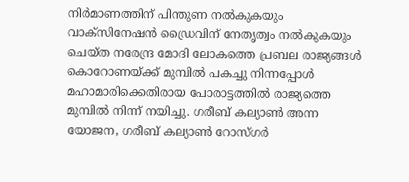നിര്‍മാണത്തിന് പിന്തുണ നല്‍കുകയും വാക്‌സിനേഷന്‍ ഡ്രൈവിന് നേതൃത്വം നല്‍കുകയും ചെയ്ത നരേന്ദ്ര മോദി ലോകത്തെ പ്രബല രാജ്യങ്ങള്‍ കൊറോണയ്‌ക്ക് മുമ്പില്‍ പകച്ചു നിന്നപ്പോള്‍ മഹാമാരിക്കെതിരായ പോരാട്ടത്തില്‍ രാജ്യത്തെ മുമ്പില്‍ നിന്ന് നയിച്ചു. ഗരീബ് കല്യാണ്‍ അന്ന യോജന, ഗരീബ് കല്യാണ്‍ റോസ്ഗര്‍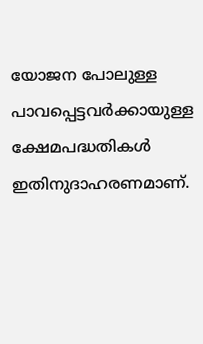യോജന പോലുള്ള പാവപ്പെട്ടവര്‍ക്കായുള്ള ക്ഷേമപദ്ധതികള്‍ ഇതിനുദാഹരണമാണ്.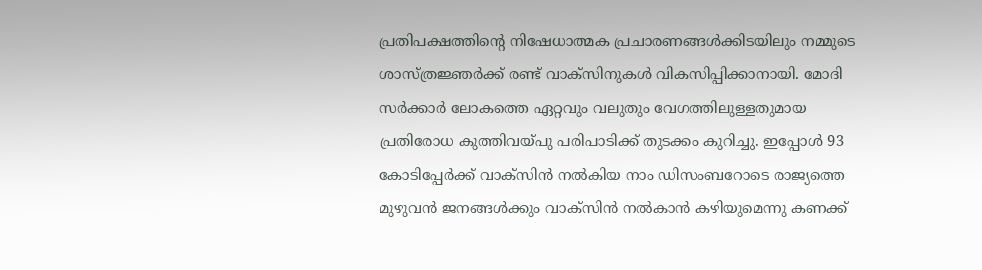പ്രതിപക്ഷത്തിന്റെ നിഷേധാത്മക പ്രചാരണങ്ങള്‍ക്കിടയിലും നമ്മുടെ ശാസ്ത്രജ്ഞര്‍ക്ക് രണ്ട് വാക്‌സിനുകള്‍ വികസിപ്പിക്കാനായി. മോദി സര്‍ക്കാര്‍ ലോകത്തെ ഏറ്റവും വലുതും വേഗത്തിലുള്ളതുമായ പ്രതിരോധ കുത്തിവയ്‌പു പരിപാടിക്ക് തുടക്കം കുറിച്ചു. ഇപ്പോള്‍ 93 കോടിപ്പേര്‍ക്ക് വാക്‌സിന്‍ നല്‍കിയ നാം ഡിസംബറോടെ രാജ്യത്തെ മുഴുവന്‍ ജനങ്ങള്‍ക്കും വാക്‌സിന്‍ നല്‍കാന്‍ കഴിയുമെന്നു കണക്ക്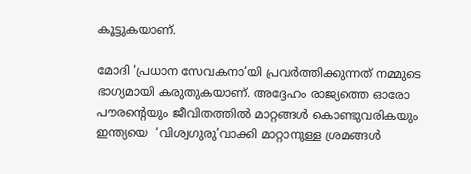കൂട്ടുകയാണ്.

മോദി ‘പ്രധാന സേവകനാ’യി പ്രവര്‍ത്തിക്കുന്നത് നമ്മുടെ ഭാഗ്യമായി കരുതുകയാണ്. അദ്ദേഹം രാജ്യത്തെ ഓരോ പൗരന്റെയും ജീവിതത്തില്‍ മാറ്റങ്ങള്‍ കൊണ്ടുവരികയും ഇന്ത്യയെ  ‘വിശ്വഗുരു’വാക്കി മാറ്റാനുള്ള ശ്രമങ്ങള്‍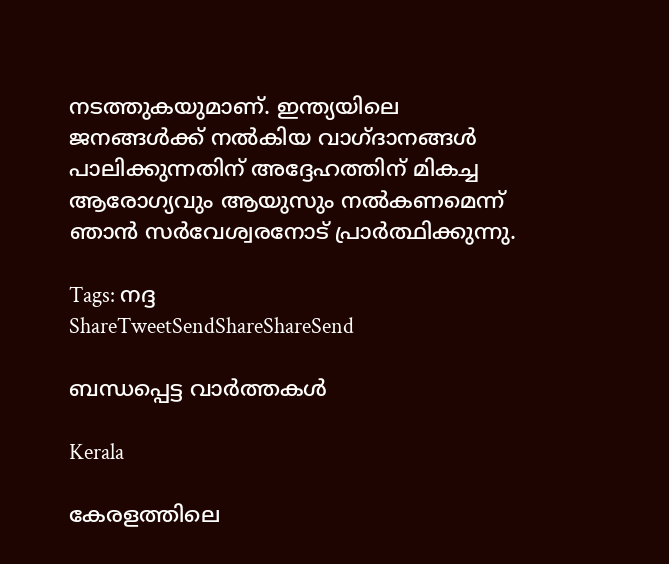നടത്തുകയുമാണ്. ഇന്ത്യയിലെ ജനങ്ങള്‍ക്ക് നല്‍കിയ വാഗ്ദാനങ്ങള്‍ പാലിക്കുന്നതിന് അദ്ദേഹത്തിന് മികച്ച ആരോഗ്യവും ആയുസും നല്‍കണമെന്ന് ഞാന്‍ സര്‍വേശ്വരനോട് പ്രാര്‍ത്ഥിക്കുന്നു.

Tags: നദ്ദ
ShareTweetSendShareShareSend

ബന്ധപ്പെട്ട വാര്‍ത്തകള്‍

Kerala

കേരളത്തിലെ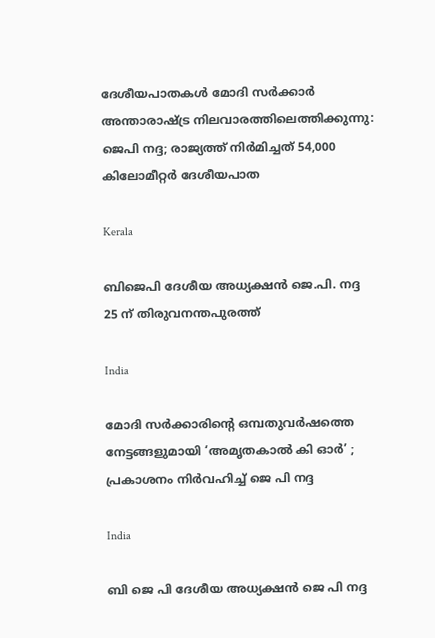ദേശീയപാതകൾ മോദി സർക്കാർ അന്താരാഷ്‌ട്ര നിലവാരത്തിലെത്തിക്കുന്നു: ജെപി നദ്ദ; രാജ്യത്ത് നിർമിച്ചത് 54,000 കിലോമീറ്റർ ദേശീയപാത

Kerala

ബിജെപി ദേശീയ അധ്യക്ഷന്‍ ജെ.പി. നദ്ദ 25 ന് തിരുവനന്തപുരത്ത്

India

മോദി സര്‍ക്കാരിന്റെ ഒമ്പതുവര്‍ഷത്തെ നേട്ടങ്ങളുമായി ‘അമൃതകാല്‍ കി ഓര്‍’ ; പ്രകാശനം നിര്‍വഹിച്ച് ജെ പി നദ്ദ

India

ബി ജെ പി ദേശീയ അധ്യക്ഷന്‍ ജെ പി നദ്ദ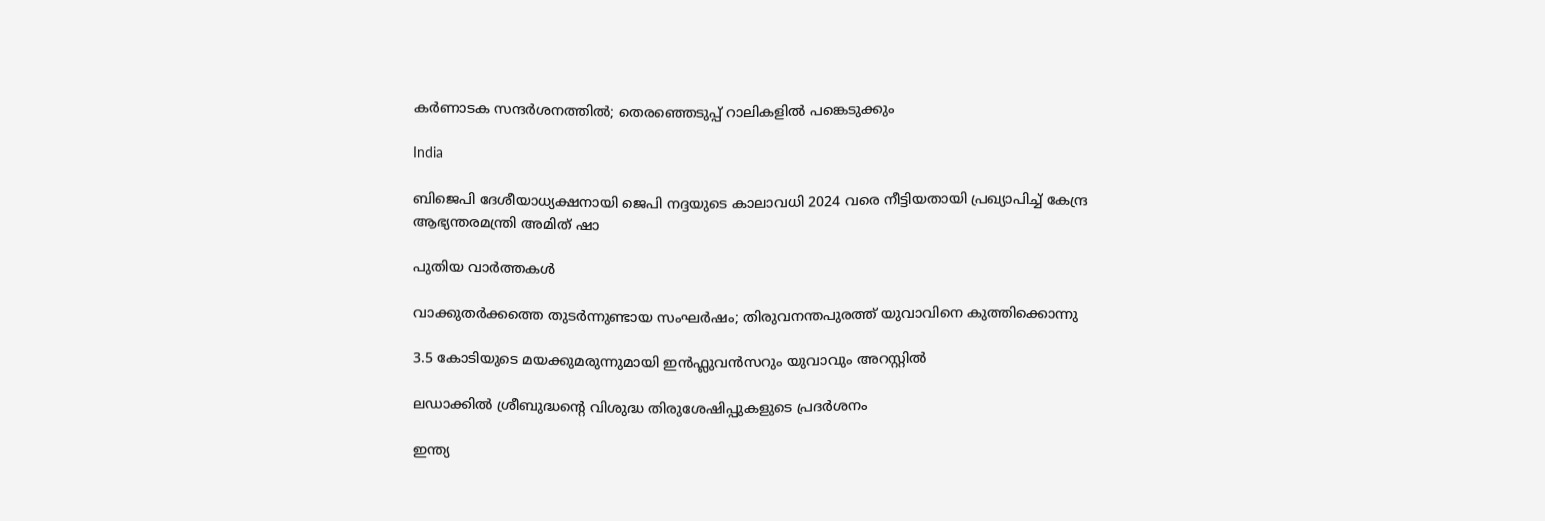കര്‍ണാടക സന്ദര്‍ശനത്തില്‍; തെരഞ്ഞെടുപ്പ് റാലികളില്‍ പങ്കെടുക്കും

India

ബിജെപി ദേശീയാധ്യക്ഷനായി ജെപി നദ്ദയുടെ കാലാവധി 2024 വരെ നീട്ടിയതായി പ്രഖ്യാപിച്ച് കേന്ദ്ര ആഭ്യന്തരമന്ത്രി അമിത് ഷാ

പുതിയ വാര്‍ത്തകള്‍

വാക്കുതർക്കത്തെ തുടർന്നുണ്ടായ സംഘർഷം; തിരുവനന്തപുരത്ത് യുവാവിനെ കുത്തിക്കൊന്നു

3.5 കോടിയുടെ മയക്കുമരുന്നുമായി ഇൻഫ്ലുവൻസറും യുവാവും അറസ്റ്റില്‍

ലഡാക്കില്‍ ശ്രീബുദ്ധന്റെ വിശുദ്ധ തിരുശേഷിപ്പുകളുടെ പ്രദര്‍ശനം

ഇന്ത്യ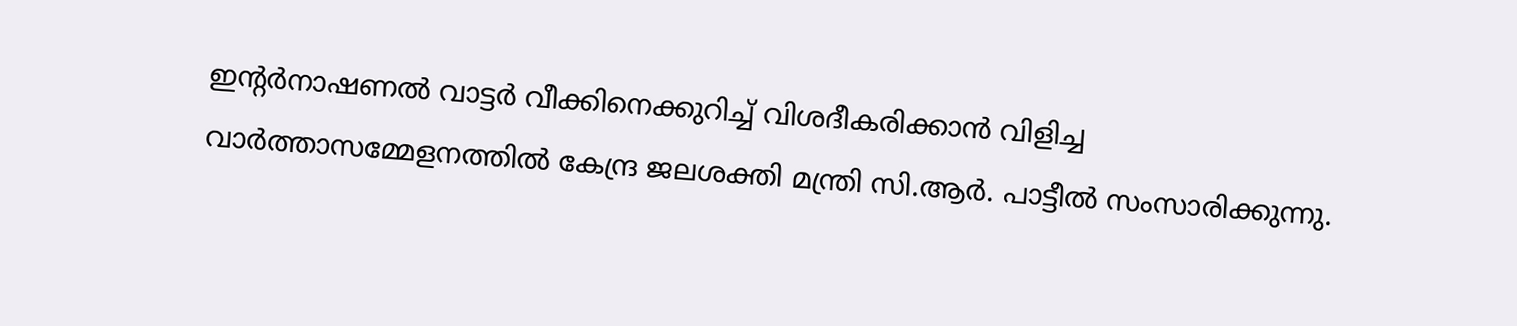ഇന്റര്‍നാഷണല്‍ വാട്ടര്‍ വീക്കിനെക്കുറിച്ച് വിശദീകരിക്കാന്‍ വിളിച്ച വാര്‍ത്താസമ്മേളനത്തില്‍ കേന്ദ്ര ജലശക്തി മന്ത്രി സി.ആര്‍. പാട്ടീല്‍ സംസാരിക്കുന്നു.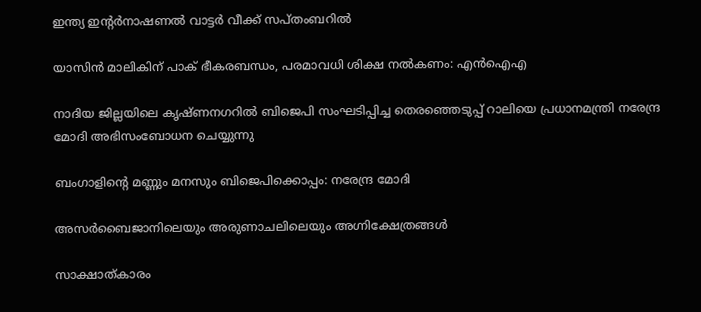ഇന്ത്യ ഇന്റര്‍നാഷണല്‍ വാട്ടര്‍ വീക്ക് സപ്തംബറില്‍

യാസിന്‍ മാലികിന് പാക് ഭീകരബന്ധം, പരമാവധി ശിക്ഷ നല്‍കണം: എന്‍ഐഎ

നാദിയ ജില്ലയിലെ കൃഷ്ണനഗറില്‍ ബിജെപി സംഘടിപ്പിച്ച തെരഞ്ഞെടുപ്പ് റാലിയെ പ്രധാനമന്ത്രി നരേന്ദ്ര മോദി അഭിസംബോധന ചെയ്യുന്നു

ബംഗാളിന്റെ മണ്ണും മനസും ബിജെപിക്കൊപ്പം: നരേന്ദ്ര മോദി

അസര്‍ബൈജാനിലെയും അരുണാചലിലെയും അഗ്നിക്ഷേത്രങ്ങള്‍

സാക്ഷാത്കാരം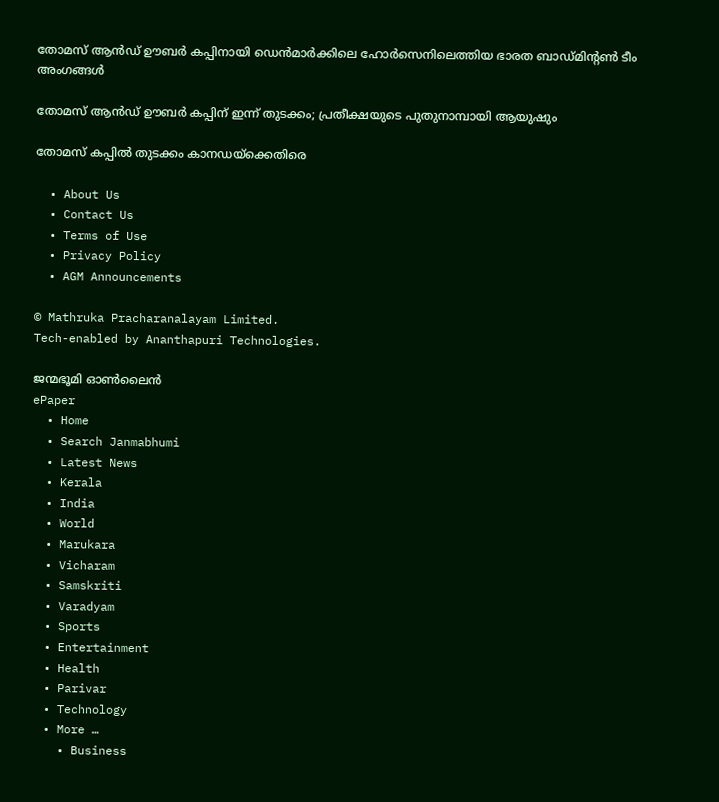തോമസ് ആന്‍ഡ് ഊബര്‍ കപ്പിനായി ഡെന്‍മാര്‍ക്കിലെ ഹോര്‍സെനിലെത്തിയ ഭാരത ബാഡ്മിന്റണ്‍ ടീം അംഗങ്ങള്‍

തോമസ് ആന്‍ഡ് ഊബര്‍ കപ്പിന് ഇന്ന് തുടക്കം; പ്രതീക്ഷയുടെ പുതുനാമ്പായി ആയുഷും

തോമസ് കപ്പില്‍ തുടക്കം കാനഡയ്‌ക്കെതിരെ

  • About Us
  • Contact Us
  • Terms of Use
  • Privacy Policy
  • AGM Announcements

© Mathruka Pracharanalayam Limited.
Tech-enabled by Ananthapuri Technologies.

ജന്മഭൂമി ഓണ്‍ലൈന്‍
ePaper
  • Home
  • Search Janmabhumi
  • Latest News
  • Kerala
  • India
  • World
  • Marukara
  • Vicharam
  • Samskriti
  • Varadyam
  • Sports
  • Entertainment
  • Health
  • Parivar
  • Technology
  • More …
    • Business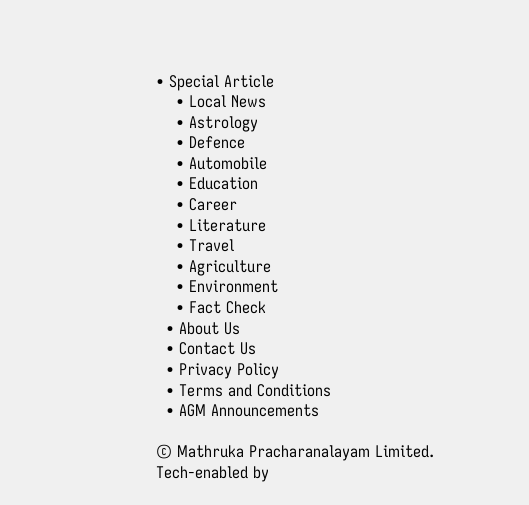• Special Article
    • Local News
    • Astrology
    • Defence
    • Automobile
    • Education
    • Career
    • Literature
    • Travel
    • Agriculture
    • Environment
    • Fact Check
  • About Us
  • Contact Us
  • Privacy Policy
  • Terms and Conditions
  • AGM Announcements

© Mathruka Pracharanalayam Limited.
Tech-enabled by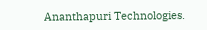Ananthapuri Technologies.